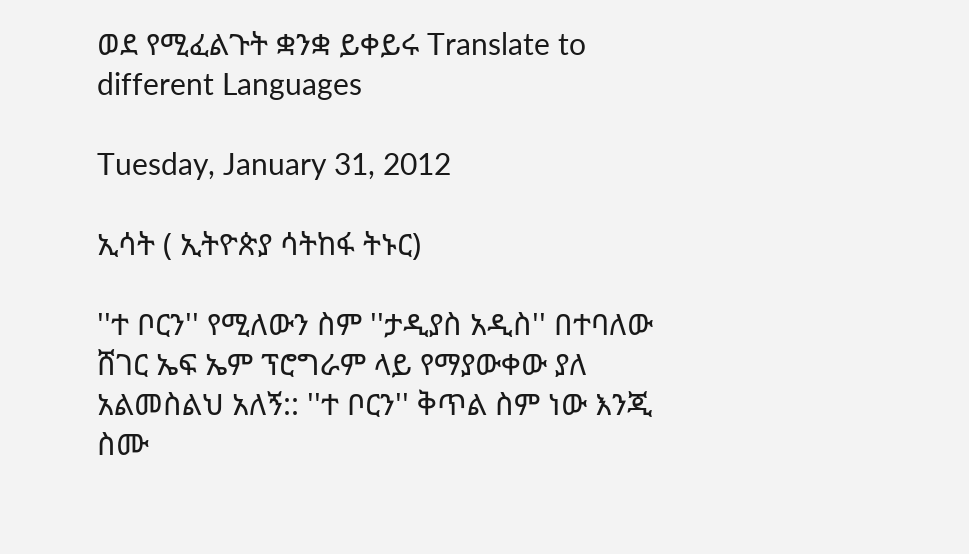ወደ የሚፈልጉት ቋንቋ ይቀይሩ Translate to different Languages

Tuesday, January 31, 2012

ኢሳት ( ኢትዮጵያ ሳትከፋ ትኑር)

''ተ ቦርን'' የሚለውን ስም ''ታዲያስ አዲስ'' በተባለው ሸገር ኤፍ ኤም ፕሮግራም ላይ የማያውቀው ያለ አልመስልህ አለኝ:: ''ተ ቦርን'' ቅጥል ስም ነው እንጂ ስሙ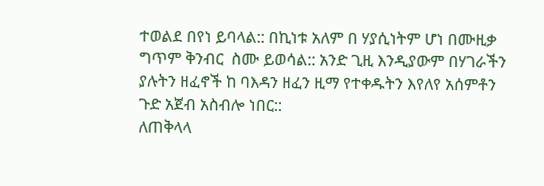ተወልደ በየነ ይባላል:: በኪነቱ አለም በ ሃያሲነትም ሆነ በሙዚቃ ግጥም ቅንብር  ስሙ ይወሳል:: አንድ ጊዚ እንዲያውም በሃገራችን ያሉትን ዘፈኖች ከ ባእዳን ዘፈን ዚማ የተቀዱትን እየለየ አሰምቶን ጉድ አጀብ አስብሎ ነበር::
ለጠቅላላ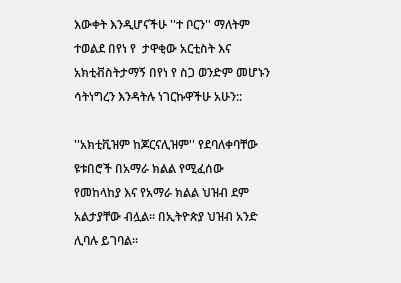እውቀት እንዲሆናችሁ ''ተ ቦርን'' ማለትም ተወልደ በየነ የ  ታዋቂው አርቲስት እና አክቲቭስትታማኝ በየነ የ ስጋ ወንድም መሆኑን ሳትነግረን እንዳትሉ ነገርኩዋችሁ አሁን::

''አክቲቪዝም ከጆርናሊዝም'' የደባለቀባቸው ዩቱበሮች በአማራ ክልል የሚፈሰው የመከላከያ እና የአማራ ክልል ህዝብ ደም አልታያቸው ብሏል። በኢትዮጵያ ህዝብ አንድ ሊባሉ ይገባል።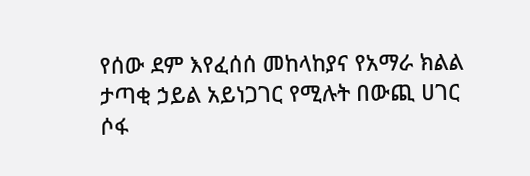የሰው ደም እየፈሰሰ መከላከያና የአማራ ክልል ታጣቂ ኃይል አይነጋገር የሚሉት በውጪ ሀገር ሶፋ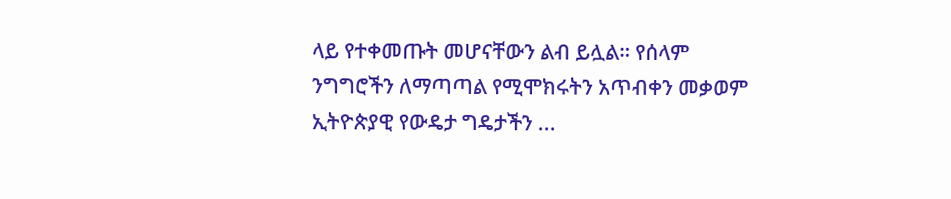ላይ የተቀመጡት መሆናቸውን ልብ ይሏል። የሰላም ንግግሮችን ለማጣጣል የሚሞክሩትን አጥብቀን መቃወም ኢትዮጵያዊ የውዴታ ግዴታችን ...